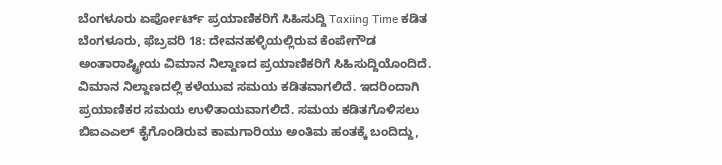ಬೆಂಗಳೂರು ಏರ್ಪೋರ್ಟ್ ಪ್ರಯಾಣಿಕರಿಗೆ ಸಿಹಿಸುದ್ದಿ Taxiing Time ಕಡಿತ
ಬೆಂಗಳೂರು, ಫೆಬ್ರವರಿ 18: ದೇವನಹಳ್ಳಿಯಲ್ಲಿರುವ ಕೆಂಪೇಗೌಡ ಅಂತಾರಾಷ್ಟ್ರೀಯ ವಿಮಾನ ನಿಲ್ದಾಣದ ಪ್ರಯಾಣಿಕರಿಗೆ ಸಿಹಿಸುದ್ದಿಯೊಂದಿದೆ. ವಿಮಾನ ನಿಲ್ದಾಣದಲ್ಲಿ ಕಳೆಯುವ ಸಮಯ ಕಡಿತವಾಗಲಿದೆ. ಇದರಿಂದಾಗಿ ಪ್ರಯಾಣಿಕರ ಸಮಯ ಉಳಿತಾಯವಾಗಲಿದೆ. ಸಮಯ ಕಡಿತಗೊಳಿಸಲು ಬಿಐಎಎಲ್ ಕೈಗೊಂಡಿರುವ ಕಾಮಗಾರಿಯು ಅಂತಿಮ ಹಂತಕ್ಕೆ ಬಂದಿದ್ದು,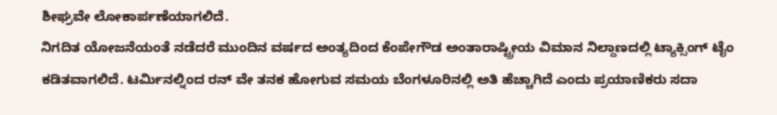ಶೀಘ್ರವೇ ಲೋಕಾರ್ಪಣೆಯಾಗಲಿದೆ.
ನಿಗದಿತ ಯೋಜನೆಯಂತೆ ನಡೆದರೆ ಮುಂದಿನ ವರ್ಷದ ಅಂತ್ಯದಿಂದ ಕೆಂಪೇಗೌಡ ಅಂತಾರಾಷ್ಟ್ರೀಯ ವಿಮಾನ ನಿಲ್ದಾಣದಲ್ಲಿ ಟ್ಯಾಕ್ಸಿಂಗ್ ಟೈಂ ಕಡಿತವಾಗಲಿದೆ. ಟರ್ಮಿನಲ್ನಿಂದ ರನ್ ವೇ ತನಕ ಹೋಗುವ ಸಮಯ ಬೆಂಗಳೂರಿನಲ್ಲಿ ಅತಿ ಹೆಚ್ಚಾಗಿದೆ ಎಂದು ಪ್ರಯಾಣಿಕರು ಸದಾ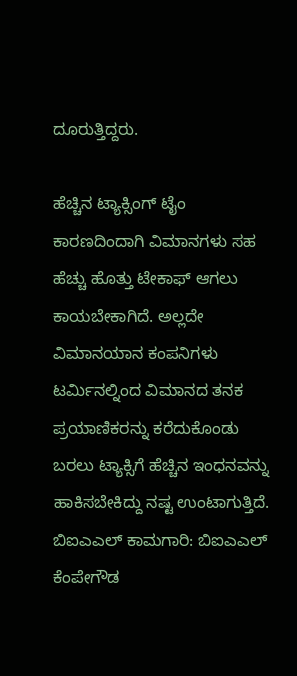ದೂರುತ್ತಿದ್ದರು.

ಹೆಚ್ಚಿನ ಟ್ಯಾಕ್ಸಿಂಗ್ ಟೈಂ ಕಾರಣದಿಂದಾಗಿ ವಿಮಾನಗಳು ಸಹ ಹೆಚ್ಚು ಹೊತ್ತು ಟೇಕಾಫ್ ಆಗಲು ಕಾಯಬೇಕಾಗಿದೆ. ಅಲ್ಲದೇ ವಿಮಾನಯಾನ ಕಂಪನಿಗಳು ಟರ್ಮಿನಲ್ನಿಂದ ವಿಮಾನದ ತನಕ ಪ್ರಯಾಣಿಕರನ್ನು ಕರೆದುಕೊಂಡು ಬರಲು ಟ್ಯಾಕ್ಸಿಗೆ ಹೆಚ್ಚಿನ ಇಂಧನವನ್ನು ಹಾಕಿಸಬೇಕಿದ್ದು ನಷ್ಟ ಉಂಟಾಗುತ್ತಿದೆ.
ಬಿಐಎಎಲ್ ಕಾಮಗಾರಿ: ಬಿಐಎಎಲ್ ಕೆಂಪೇಗೌಡ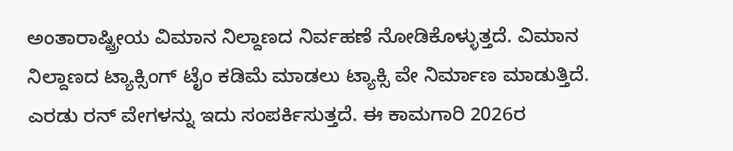ಅಂತಾರಾಷ್ಟ್ರೀಯ ವಿಮಾನ ನಿಲ್ದಾಣದ ನಿರ್ವಹಣೆ ನೋಡಿಕೊಳ್ಳುತ್ತದೆ. ವಿಮಾನ ನಿಲ್ದಾಣದ ಟ್ಯಾಕ್ಸಿಂಗ್ ಟೈಂ ಕಡಿಮೆ ಮಾಡಲು ಟ್ಯಾಕ್ಸಿ ವೇ ನಿರ್ಮಾಣ ಮಾಡುತ್ತಿದೆ. ಎರಡು ರನ್ ವೇಗಳನ್ನು ಇದು ಸಂಪರ್ಕಿಸುತ್ತದೆ. ಈ ಕಾಮಗಾರಿ 2026ರ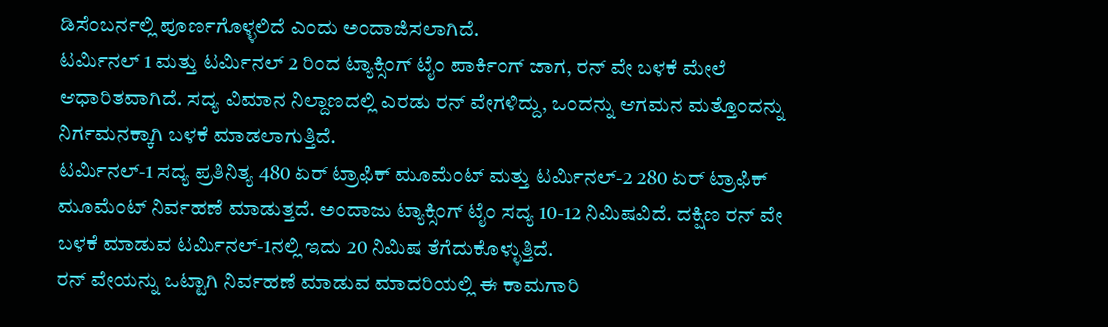ಡಿಸೆಂಬರ್ನಲ್ಲಿ ಪೂರ್ಣಗೊಳ್ಳಲಿದೆ ಎಂದು ಅಂದಾಜಿಸಲಾಗಿದೆ.
ಟರ್ಮಿನಲ್ 1 ಮತ್ತು ಟರ್ಮಿನಲ್ 2 ರಿಂದ ಟ್ಯಾಕ್ಸಿಂಗ್ ಟೈಂ ಪಾರ್ಕಿಂಗ್ ಜಾಗ, ರನ್ ವೇ ಬಳಕೆ ಮೇಲೆ ಆಧಾರಿತವಾಗಿದೆ. ಸದ್ಯ ವಿಮಾನ ನಿಲ್ದಾಣದಲ್ಲಿ ಎರಡು ರನ್ ವೇಗಳಿದ್ದು, ಒಂದನ್ನು ಆಗಮನ ಮತ್ತೊಂದನ್ನು ನಿರ್ಗಮನಕ್ಕಾಗಿ ಬಳಕೆ ಮಾಡಲಾಗುತ್ತಿದೆ.
ಟರ್ಮಿನಲ್-1 ಸದ್ಯ ಪ್ರತಿನಿತ್ಯ 480 ಏರ್ ಟ್ರಾಫಿಕ್ ಮೂಮೆಂಟ್ ಮತ್ತು ಟರ್ಮಿನಲ್-2 280 ಏರ್ ಟ್ರಾಫಿಕ್ ಮೂಮೆಂಟ್ ನಿರ್ವಹಣೆ ಮಾಡುತ್ತದೆ. ಅಂದಾಜು ಟ್ಯಾಕ್ಸಿಂಗ್ ಟೈಂ ಸದ್ಯ 10-12 ನಿಮಿಷವಿದೆ. ದಕ್ಷಿಣ ರನ್ ವೇ ಬಳಕೆ ಮಾಡುವ ಟರ್ಮಿನಲ್-1ನಲ್ಲಿ ಇದು 20 ನಿಮಿಷ ತೆಗೆದುಕೊಳ್ಳುತ್ತಿದೆ.
ರನ್ ವೇಯನ್ನು ಒಟ್ಟಾಗಿ ನಿರ್ವಹಣೆ ಮಾಡುವ ಮಾದರಿಯಲ್ಲಿ ಈ ಕಾಮಗಾರಿ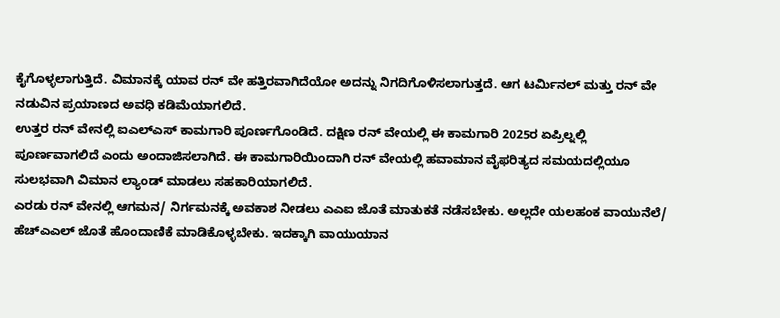ಕೈಗೊಳ್ಳಲಾಗುತ್ತಿದೆ. ವಿಮಾನಕ್ಕೆ ಯಾವ ರನ್ ವೇ ಹತ್ತಿರವಾಗಿದೆಯೋ ಅದನ್ನು ನಿಗದಿಗೊಳಿಸಲಾಗುತ್ತದೆ. ಆಗ ಟರ್ಮಿನಲ್ ಮತ್ತು ರನ್ ವೇ ನಡುವಿನ ಪ್ರಯಾಣದ ಅವಧಿ ಕಡಿಮೆಯಾಗಲಿದೆ.
ಉತ್ತರ ರನ್ ವೇನಲ್ಲಿ ಐಎಲ್ಎಸ್ ಕಾಮಗಾರಿ ಪೂರ್ಣಗೊಂಡಿದೆ. ದಕ್ಷಿಣ ರನ್ ವೇಯಲ್ಲಿ ಈ ಕಾಮಗಾರಿ 2025ರ ಏಪ್ರಿಲ್ನಲ್ಲಿ ಪೂರ್ಣವಾಗಲಿದೆ ಎಂದು ಅಂದಾಜಿಸಲಾಗಿದೆ. ಈ ಕಾಮಗಾರಿಯಿಂದಾಗಿ ರನ್ ವೇಯಲ್ಲಿ ಹವಾಮಾನ ವೈಫರಿತ್ಯದ ಸಮಯದಲ್ಲಿಯೂ ಸುಲಭವಾಗಿ ವಿಮಾನ ಲ್ಯಾಂಡ್ ಮಾಡಲು ಸಹಕಾರಿಯಾಗಲಿದೆ.
ಎರಡು ರನ್ ವೇನಲ್ಲಿ ಆಗಮನ/ ನಿರ್ಗಮನಕ್ಕೆ ಅವಕಾಶ ನೀಡಲು ಎಎಐ ಜೊತೆ ಮಾತುಕತೆ ನಡೆಸಬೇಕು. ಅಲ್ಲದೇ ಯಲಹಂಕ ವಾಯುನೆಲೆ/ ಹೆಚ್ಎಎಲ್ ಜೊತೆ ಹೊಂದಾಣಿಕೆ ಮಾಡಿಕೊಳ್ಳಬೇಕು. ಇದಕ್ಕಾಗಿ ವಾಯುಯಾನ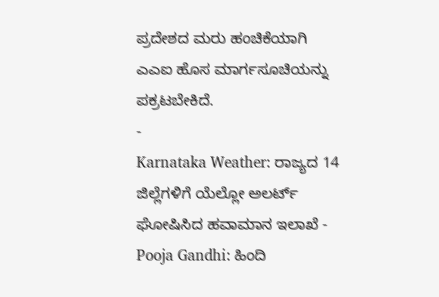ಪ್ರದೇಶದ ಮರು ಹಂಚಿಕೆಯಾಗಿ ಎಎಐ ಹೊಸ ಮಾರ್ಗಸೂಚಿಯನ್ನು ಪಕ್ರಟಬೇಕಿದೆ.
-
Karnataka Weather: ರಾಜ್ಯದ 14 ಜಿಲ್ಲೆಗಳಿಗೆ ಯೆಲ್ಲೋ ಅಲರ್ಟ್ ಘೋಷಿಸಿದ ಹವಾಮಾನ ಇಲಾಖೆ -
Pooja Gandhi: ಹಿಂದಿ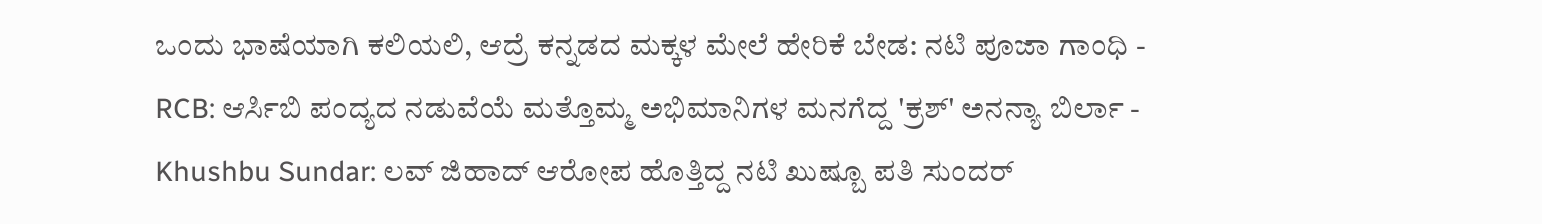ಒಂದು ಭಾಷೆಯಾಗಿ ಕಲಿಯಲಿ, ಆದ್ರೆ ಕನ್ನಡದ ಮಕ್ಕಳ ಮೇಲೆ ಹೇರಿಕೆ ಬೇಡ: ನಟಿ ಪೂಜಾ ಗಾಂಧಿ -
RCB: ಆರ್ಸಿಬಿ ಪಂದ್ಯದ ನಡುವೆಯೆ ಮತ್ತೊಮ್ಮ ಅಭಿಮಾನಿಗಳ ಮನಗೆದ್ದ 'ಕ್ರಶ್' ಅನನ್ಯಾ ಬಿರ್ಲಾ -
Khushbu Sundar: ಲವ್ ಜಿಹಾದ್ ಆರೋಪ ಹೊತ್ತಿದ್ದ ನಟಿ ಖುಷ್ಬೂ ಪತಿ ಸುಂದರ್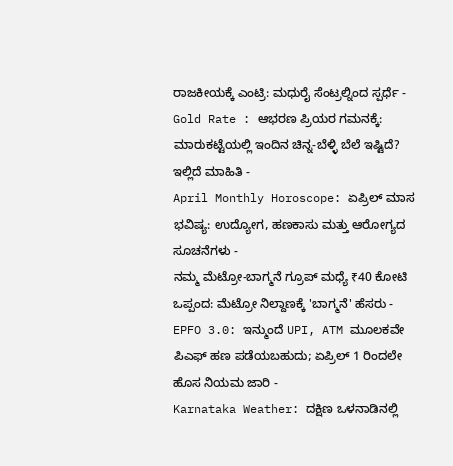ರಾಜಕೀಯಕ್ಕೆ ಎಂಟ್ರಿ: ಮಧುರೈ ಸೆಂಟ್ರಲ್ನಿಂದ ಸ್ಪರ್ಧೆ -
Gold Rate : ಆಭರಣ ಪ್ರಿಯರ ಗಮನಕ್ಕೆ: ಮಾರುಕಟ್ಟೆಯಲ್ಲಿ ಇಂದಿನ ಚಿನ್ನ-ಬೆಳ್ಳಿ ಬೆಲೆ ಇಷ್ಟಿದೆ? ಇಲ್ಲಿದೆ ಮಾಹಿತಿ -
April Monthly Horoscope: ಏಪ್ರಿಲ್ ಮಾಸ ಭವಿಷ್ಯ: ಉದ್ಯೋಗ, ಹಣಕಾಸು ಮತ್ತು ಆರೋಗ್ಯದ ಸೂಚನೆಗಳು -
ನಮ್ಮ ಮೆಟ್ರೋ-ಬಾಗ್ಮನೆ ಗ್ರೂಪ್ ಮಧ್ಯೆ ₹40 ಕೋಟಿ ಒಪ್ಪಂದ: ಮೆಟ್ರೋ ನಿಲ್ದಾಣಕ್ಕೆ 'ಬಾಗ್ಮನೆ' ಹೆಸರು -
EPFO 3.0: ಇನ್ಮುಂದೆ UPI, ATM ಮೂಲಕವೇ ಪಿಎಫ್ ಹಣ ಪಡೆಯಬಹುದು; ಏಪ್ರಿಲ್ 1 ರಿಂದಲೇ ಹೊಸ ನಿಯಮ ಜಾರಿ -
Karnataka Weather: ದಕ್ಷಿಣ ಒಳನಾಡಿನಲ್ಲಿ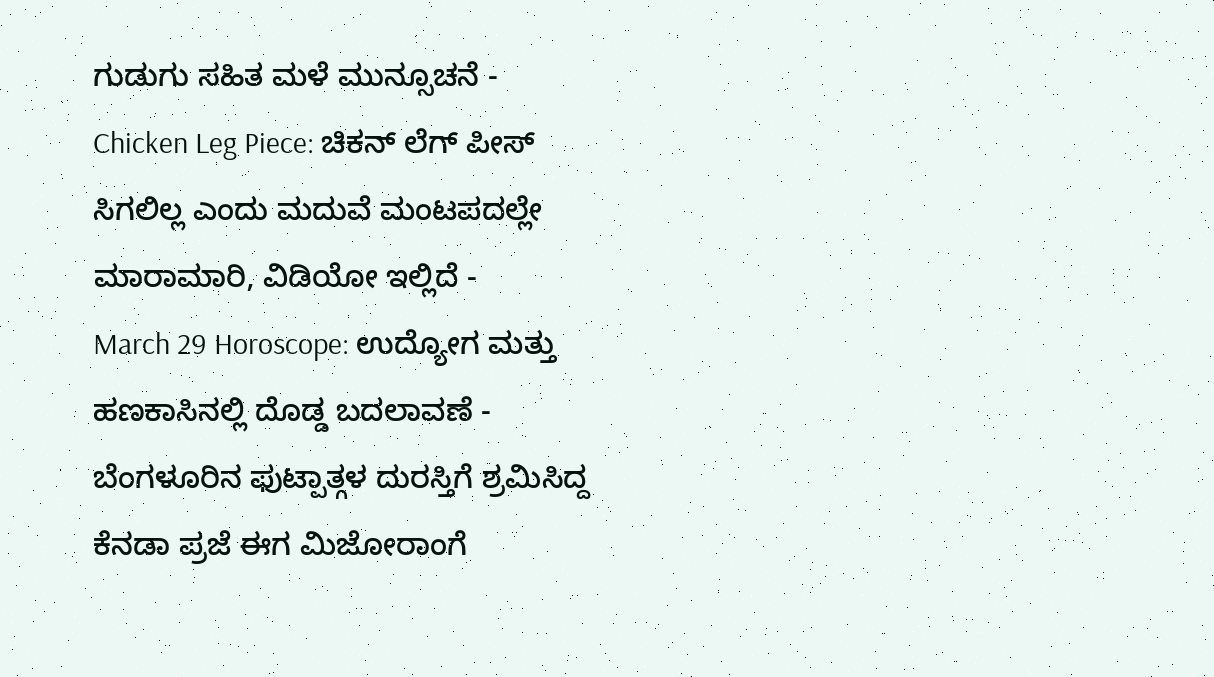ಗುಡುಗು ಸಹಿತ ಮಳೆ ಮುನ್ಸೂಚನೆ -
Chicken Leg Piece: ಚಿಕನ್ ಲೆಗ್ ಪೀಸ್ ಸಿಗಲಿಲ್ಲ ಎಂದು ಮದುವೆ ಮಂಟಪದಲ್ಲೇ ಮಾರಾಮಾರಿ, ವಿಡಿಯೋ ಇಲ್ಲಿದೆ -
March 29 Horoscope: ಉದ್ಯೋಗ ಮತ್ತು ಹಣಕಾಸಿನಲ್ಲಿ ದೊಡ್ಡ ಬದಲಾವಣೆ -
ಬೆಂಗಳೂರಿನ ಫುಟ್ಪಾತ್ಗಳ ದುರಸ್ತಿಗೆ ಶ್ರಮಿಸಿದ್ದ ಕೆನಡಾ ಪ್ರಜೆ ಈಗ ಮಿಜೋರಾಂಗೆ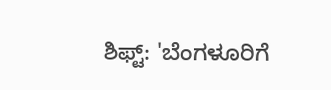ಶಿಫ್ಟ್: 'ಬೆಂಗಳೂರಿಗೆ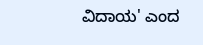ವಿದಾಯ' ಎಂದ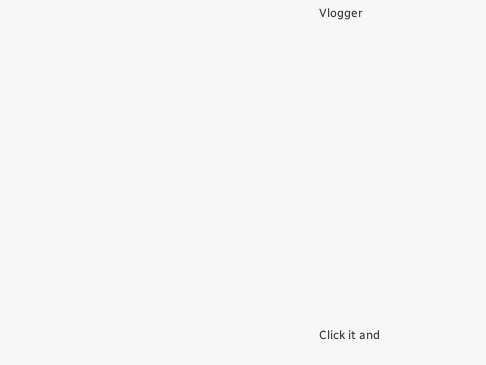Vlogger












Click it and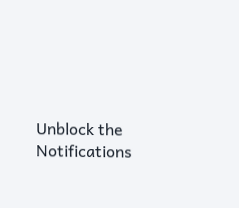Unblock the Notifications